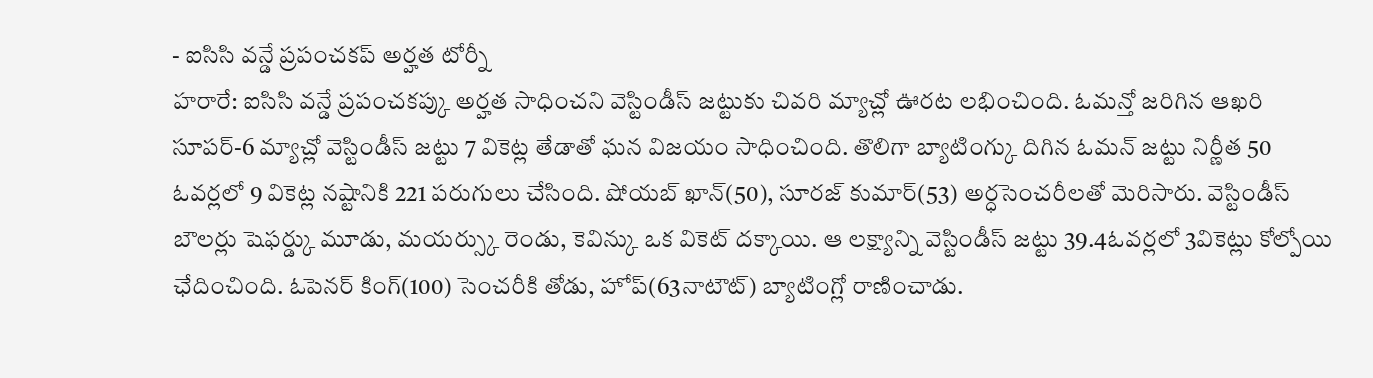- ఐసిసి వన్డే ప్రపంచకప్ అర్హత టోర్నీ
హరారే: ఐసిసి వన్డే ప్రపంచకప్కు అర్హత సాధించని వెస్టిండీస్ జట్టుకు చివరి మ్యాచ్లో ఊరట లభించింది. ఓమన్తో జరిగిన ఆఖరి సూపర్-6 మ్యాచ్లో వెస్టిండీస్ జట్టు 7 వికెట్ల తేడాతో ఘన విజయం సాధించింది. తొలిగా బ్యాటింగ్కు దిగిన ఓమన్ జట్టు నిర్ణీత 50 ఓవర్లలో 9 వికెట్ల నష్టానికి 221 పరుగులు చేసింది. షోయబ్ ఖాన్(50), సూరజ్ కుమార్(53) అర్ధసెంచరీలతో మెరిసారు. వెస్టిండీస్ బౌలర్లు షెఫర్డ్కు మూడు, మయర్స్కు రెండు, కెవిన్కు ఒక వికెట్ దక్కాయి. ఆ లక్ష్యాన్ని వెస్టిండీస్ జట్టు 39.4ఓవర్లలో 3వికెట్లు కోల్పోయి ఛేదించింది. ఓపెనర్ కింగ్(100) సెంచరీకి తోడు, హోప్(63నాటౌట్) బ్యాటింగ్లో రాణించాడు.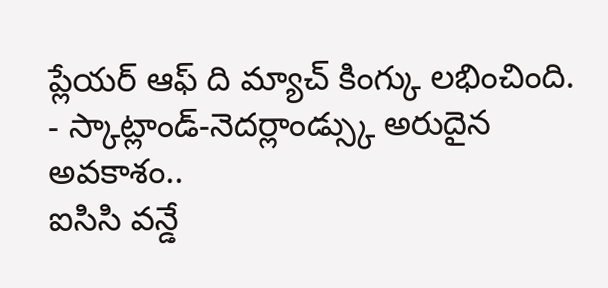ప్లేయర్ ఆఫ్ ది మ్యాచ్ కింగ్కు లభించింది.
- స్కాట్లాండ్-నెదర్లాండ్స్కు అరుదైన అవకాశం..
ఐసిసి వన్డే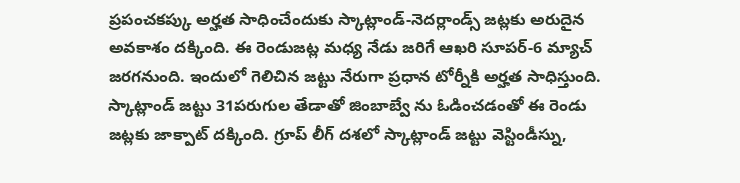ప్రపంచకప్కు అర్హత సాధించేందుకు స్కాట్లాండ్-నెదర్లాండ్స్ జట్లకు అరుదైన అవకాశం దక్కింది. ఈ రెండుజట్ల మధ్య నేడు జరిగే ఆఖరి సూపర్-6 మ్యాచ్ జరగనుంది. ఇందులో గెలిచిన జట్టు నేరుగా ప్రధాన టోర్నీకి అర్హత సాధిస్తుంది. స్కాట్లాండ్ జట్టు 31పరుగుల తేడాతో జింబాబ్వే ను ఓడించడంతో ఈ రెండు జట్లకు జాక్పాట్ దక్కింది. గ్రూప్ లీగ్ దశలో స్కాట్లాండ్ జట్టు వెస్టిండీస్ను,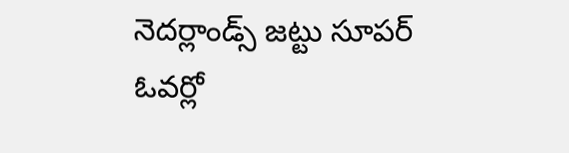నెదర్లాండ్స్ జట్టు సూపర్ ఓవర్లో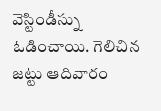వెస్టిండీస్ను ఓడించాయి. గెలిచిన జట్టు ఆదివారం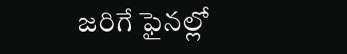జరిగే ఫైనల్లో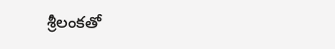శ్రీలంకతో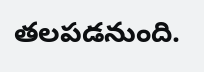తలపడనుంది.